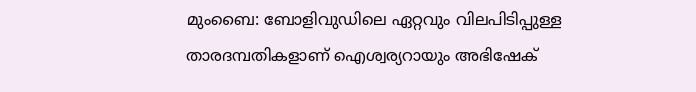മുംബൈ: ബോളിവുഡിലെ ഏറ്റവും വിലപിടിപ്പുള്ള താരദമ്പതികളാണ് ഐശ്വര്യറായും അഭിഷേക്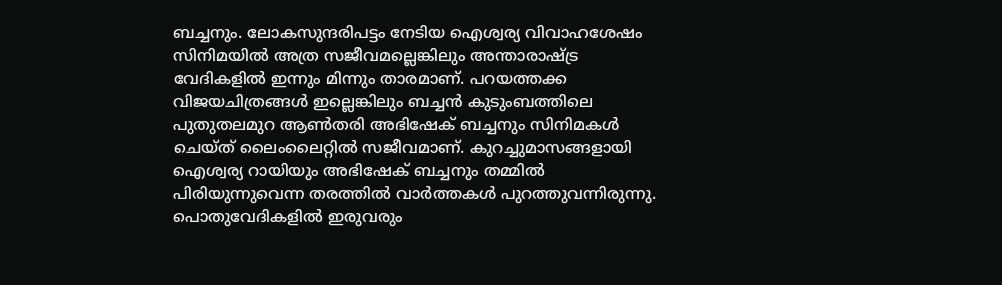ബച്ചനും. ലോകസുന്ദരിപട്ടം നേടിയ ഐശ്വര്യ വിവാഹശേഷം സിനിമയിൽ അത്ര സജീവമല്ലെങ്കിലും അന്താരാഷ്ട്ര വേദികളിൽ ഇന്നും മിന്നും താരമാണ്. പറയത്തക്ക വിജയചിത്രങ്ങൾ ഇല്ലെങ്കിലും ബച്ചൻ കുടുംബത്തിലെ പുതുതലമുറ ആൺതരി അഭിഷേക് ബച്ചനും സിനിമകൾ ചെയ്ത് ലൈംലൈറ്റിൽ സജീവമാണ്. കുറച്ചുമാസങ്ങളായി ഐശ്വര്യ റായിയും അഭിഷേക് ബച്ചനും തമ്മിൽ പിരിയുന്നുവെന്ന തരത്തിൽ വാർത്തകൾ പുറത്തുവന്നിരുന്നു. പൊതുവേദികളിൽ ഇരുവരും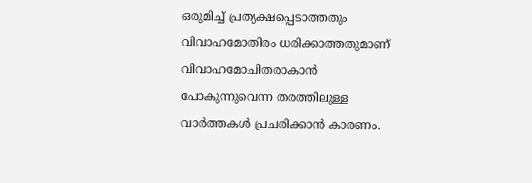ഒരുമിച്ച് പ്രത്യക്ഷപ്പെടാത്തതും വിവാഹമോതിരം ധരിക്കാത്തതുമാണ് വിവാഹമോചിതരാകാൻ പോകുന്നുവെന്ന തരത്തിലുള്ള വാർത്തകൾ പ്രചരിക്കാൻ കാരണം.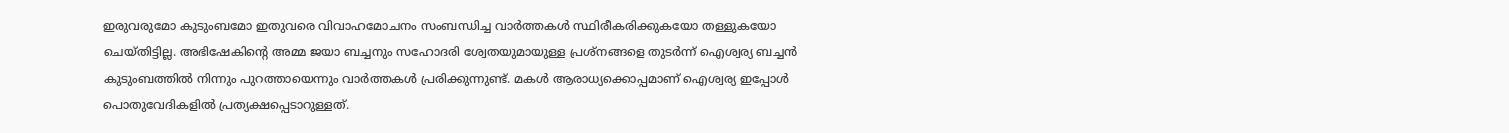ഇരുവരുമോ കുടുംബമോ ഇതുവരെ വിവാഹമോചനം സംബന്ധിച്ച വാർത്തകൾ സ്ഥിരീകരിക്കുകയോ തള്ളുകയോ ചെയ്തിട്ടില്ല. അഭിഷേകിന്റെ അമ്മ ജയാ ബച്ചനും സഹോദരി ശ്വേതയുമായുള്ള പ്രശ്നങ്ങളെ തുടർന്ന് ഐശ്വര്യ ബച്ചൻ കുടുംബത്തിൽ നിന്നും പുറത്തായെന്നും വാർത്തകൾ പ്രരിക്കുന്നുണ്ട്. മകൾ ആരാധ്യക്കൊപ്പമാണ് ഐശ്വര്യ ഇപ്പോൾ പൊതുവേദികളിൽ പ്രത്യക്ഷപ്പെടാറുള്ളത്.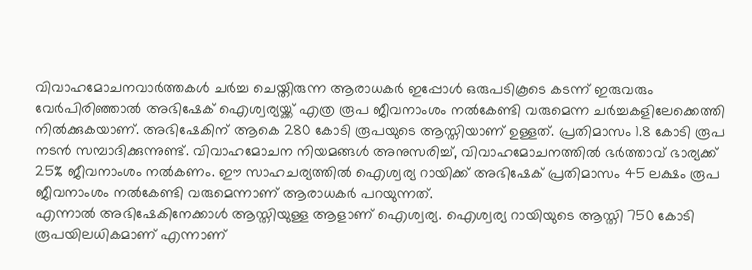വിവാഹമോചനവാർത്തകൾ ചർച്ച ചെയ്തിരുന്ന ആരാധകർ ഇപ്പോൾ ഒരുപടികൂടെ കടന്ന് ഇരുവരും വേർപിരിഞ്ഞാൽ അഭിഷേക് ഐശ്വര്യയ്ക്ക് എത്ര രൂപ ജീവനാംശം നൽകേണ്ടി വരുമെന്ന ചർച്ചകളിലേക്കെത്തി നിൽക്കുകയാണ്. അഭിഷേകിന് ആകെ 280 കോടി രൂപയുടെ ആസ്തിയാണ് ഉള്ളത്. പ്രതിമാസം 1.8 കോടി രൂപ നടൻ സമ്പാദിക്കുന്നുണ്ട്. വിവാഹമോചന നിയമങ്ങൾ അനുസരിച്ച്, വിവാഹമോചനത്തിൽ ഭർത്താവ് ഭാര്യക്ക് 25% ജീവനാംശം നൽകണം. ഈ സാഹചര്യത്തിൽ ഐശ്വര്യ റായിക്ക് അഭിഷേക് പ്രതിമാസം 45 ലക്ഷം രൂപ ജീവനാംശം നൽകേണ്ടി വരുമെന്നാണ് ആരാധകർ പറയുന്നത്.
എന്നാൽ അഭിഷേകിനേക്കാൾ ആസ്തിയുള്ള ആളാണ് ഐശ്വര്യ. ഐശ്വര്യ റായിയുടെ ആസ്തി 750 കോടി രൂപയിലധികമാണ് എന്നാണ്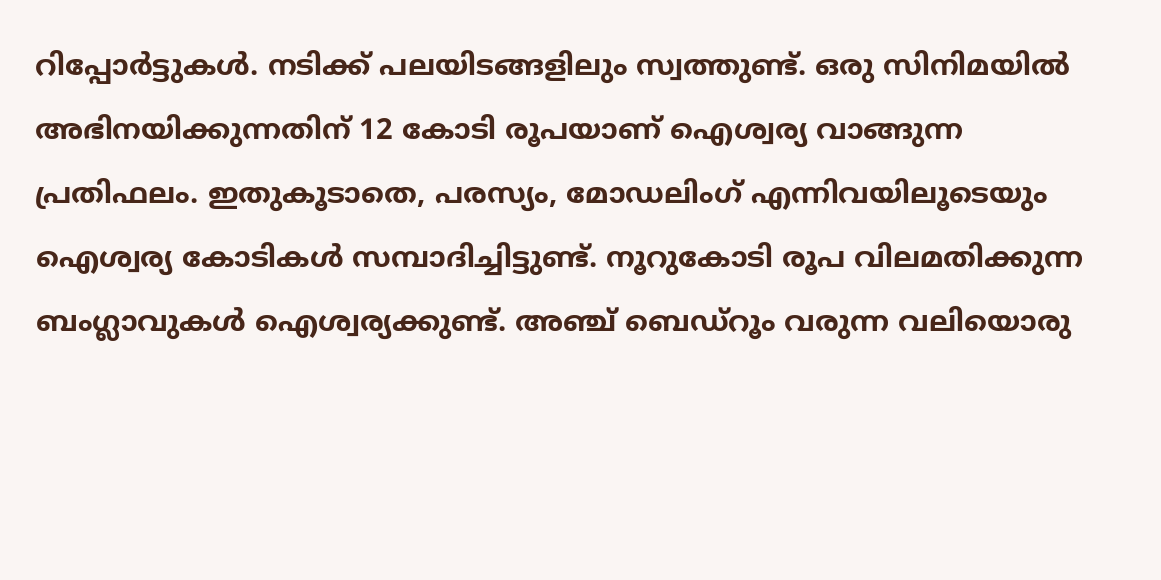റിപ്പോർട്ടുകൾ. നടിക്ക് പലയിടങ്ങളിലും സ്വത്തുണ്ട്. ഒരു സിനിമയിൽ അഭിനയിക്കുന്നതിന് 12 കോടി രൂപയാണ് ഐശ്വര്യ വാങ്ങുന്ന പ്രതിഫലം. ഇതുകൂടാതെ, പരസ്യം, മോഡലിംഗ് എന്നിവയിലൂടെയും ഐശ്വര്യ കോടികൾ സമ്പാദിച്ചിട്ടുണ്ട്. നൂറുകോടി രൂപ വിലമതിക്കുന്ന ബംഗ്ലാവുകൾ ഐശ്വര്യക്കുണ്ട്. അഞ്ച് ബെഡ്റൂം വരുന്ന വലിയൊരു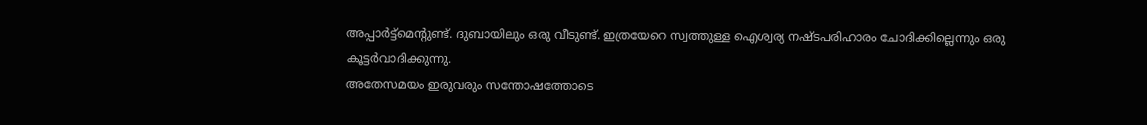അപ്പാർട്ട്മെന്റുണ്ട്. ദുബായിലും ഒരു വീടുണ്ട്. ഇത്രയേറെ സ്വത്തുള്ള ഐശ്വര്യ നഷ്ടപരിഹാരം ചോദിക്കില്ലെന്നും ഒരു കൂട്ടർവാദിക്കുന്നു.
അതേസമയം ഇരുവരും സന്തോഷത്തോടെ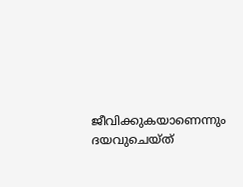ജീവിക്കുകയാണെന്നും ദയവുചെയ്ത്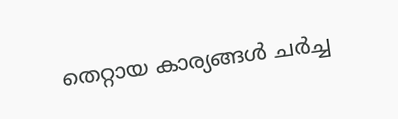തെറ്റായ കാര്യങ്ങൾ ചർച്ച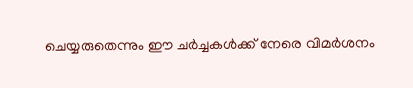ചെയ്യരുതെന്നും ഈ ചർച്ചകൾക്ക് നേരെ വിമർശനം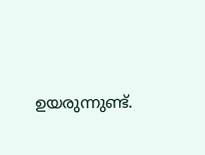ഉയരുന്നുണ്ട്.